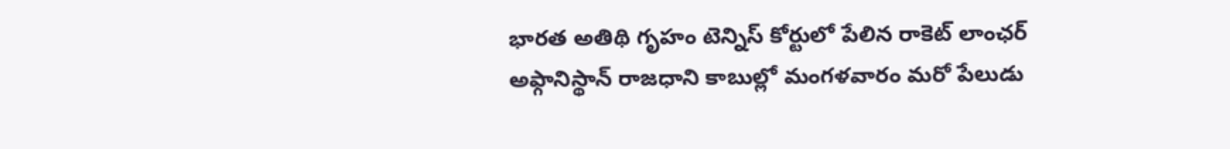భారత అతిథి గృహం టెన్నిస్ కోర్టులో పేలిన రాకెట్ లాంఛర్
అఫ్గానిస్థాన్ రాజధాని కాబుల్లో మంగళవారం మరో పేలుడు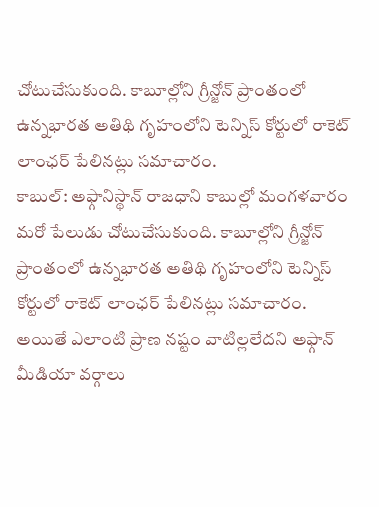చోటుచేసుకుంది. కాబూల్లోని గ్రీన్జోన్ ప్రాంతంలో ఉన్నభారత అతిథి గృహంలోని టెన్నిస్ కోర్టులో రాకెట్ లాంఛర్ పేలినట్లు సమాచారం.
కాబుల్: అఫ్గానిస్థాన్ రాజధాని కాబుల్లో మంగళవారం మరో పేలుడు చోటుచేసుకుంది. కాబూల్లోని గ్రీన్జోన్ ప్రాంతంలో ఉన్నభారత అతిథి గృహంలోని టెన్నిస్ కోర్టులో రాకెట్ లాంఛర్ పేలినట్లు సమాచారం.
అయితే ఎలాంటి ప్రాణ నష్టం వాటిల్లలేదని అఫ్గాన్ మీడియా వర్గాలు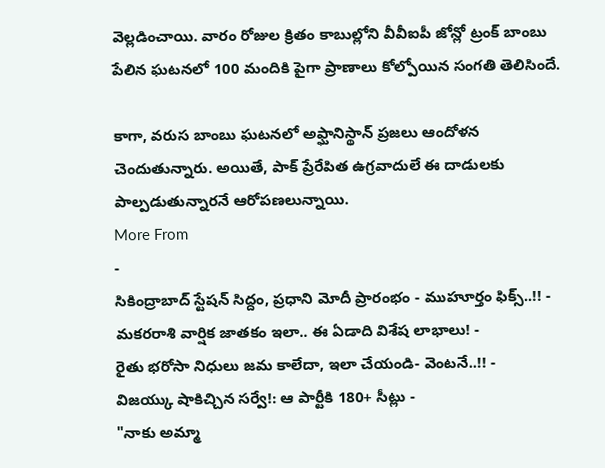వెల్లడించాయి. వారం రోజుల క్రితం కాబుల్లోని వీవీఐపీ జోన్లో ట్రంక్ బాంబు పేలిన ఘటనలో 100 మందికి పైగా ప్రాణాలు కోల్పోయిన సంగతి తెలిసిందే.

కాగా, వరుస బాంబు ఘటనలో అఫ్ఘానిస్థాన్ ప్రజలు ఆందోళన చెందుతున్నారు. అయితే, పాక్ ప్రేరేపిత ఉగ్రవాదులే ఈ దాడులకు పాల్పడుతున్నారనే ఆరోపణలున్నాయి.
More From
-
సికింద్రాబాద్ స్టేషన్ సిద్దం, ప్రధాని మోదీ ప్రారంభం - ముహూర్తం ఫిక్స్..!! -
మకరరాశి వార్షిక జాతకం ఇలా.. ఈ ఏడాది విశేష లాభాలు! -
రైతు భరోసా నిధులు జమ కాలేదా, ఇలా చేయండి- వెంటనే..!! -
విజయ్కు షాకిచ్చిన సర్వే!: ఆ పార్టీకి 180+ సీట్లు -
"నాకు అమ్మా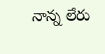నాన్న లేరు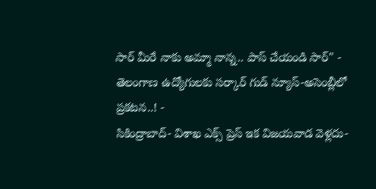సార్ మీరే నాకు అమ్మా నాన్న.. పాస్ చేయండి సార్" -
తెలంగాణ ఉద్యోగులకు సర్కార్ గుడ్ న్యూస్-అసెంబ్లీలో ప్రకటన..! -
సికింద్రాబాద్- విశాఖ ఎక్స్ ప్రెస్ ఇక విజయవాడ వెళ్లదు-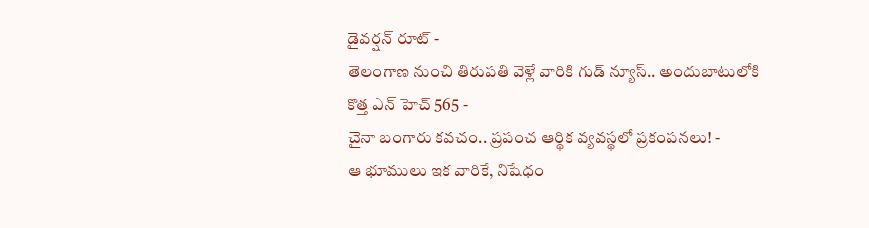డైవర్షన్ రూట్ -
తెలంగాణ నుంచి తిరుపతి వెళ్లే వారికి గుడ్ న్యూస్.. అందుబాటులోకి కొత్త ఎన్ హెచ్ 565 -
చైనా బంగారు కవచం.. ప్రపంచ ఆర్థిక వ్యవస్థలో ప్రకంపనలు! -
ఆ భూములు ఇక వారికే, నిషేధం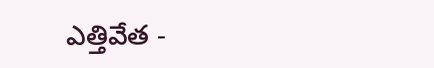ఎత్తివేత -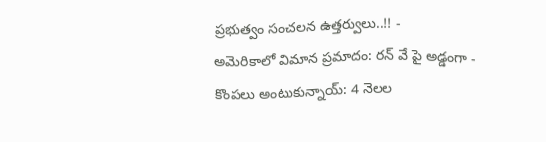ప్రభుత్వం సంచలన ఉత్తర్వులు..!! -
అమెరికాలో విమాన ప్రమాదం: రన్ వే పై అడ్డంగా -
కొంపలు అంటుకున్నాయ్: 4 నెలల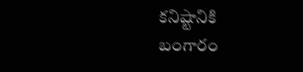కనిష్టానికి బంగారం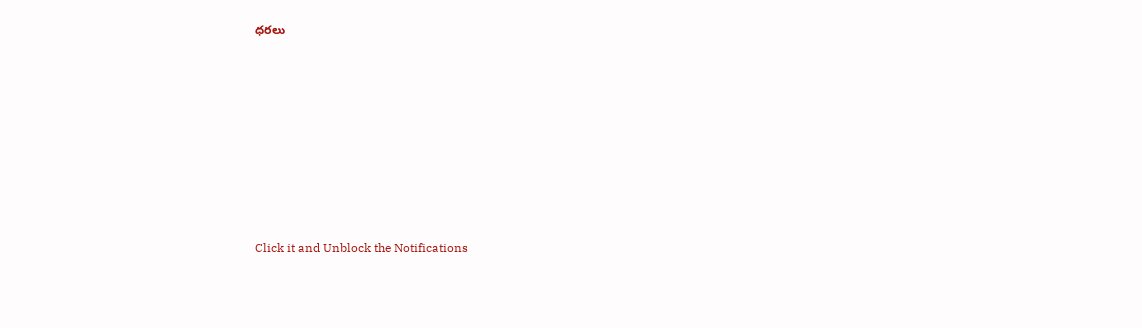ధరలు












Click it and Unblock the Notifications